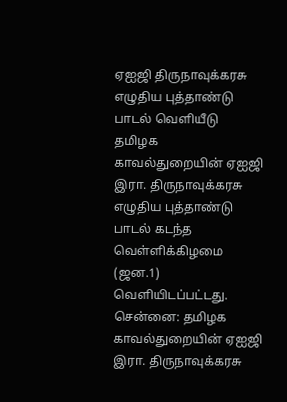ஏஐஜி திருநாவுக்கரசு எழுதிய புத்தாண்டு பாடல் வெளியீடு
தமிழக காவல்துறையின் ஏஐஜி இரா. திருநாவுக்கரசு எழுதிய புத்தாண்டு பாடல் கடந்த வெள்ளிக்கிழமை (ஜன.1) வெளியிடப்பட்டது.
சென்னை: தமிழக காவல்துறையின் ஏஐஜி இரா. திருநாவுக்கரசு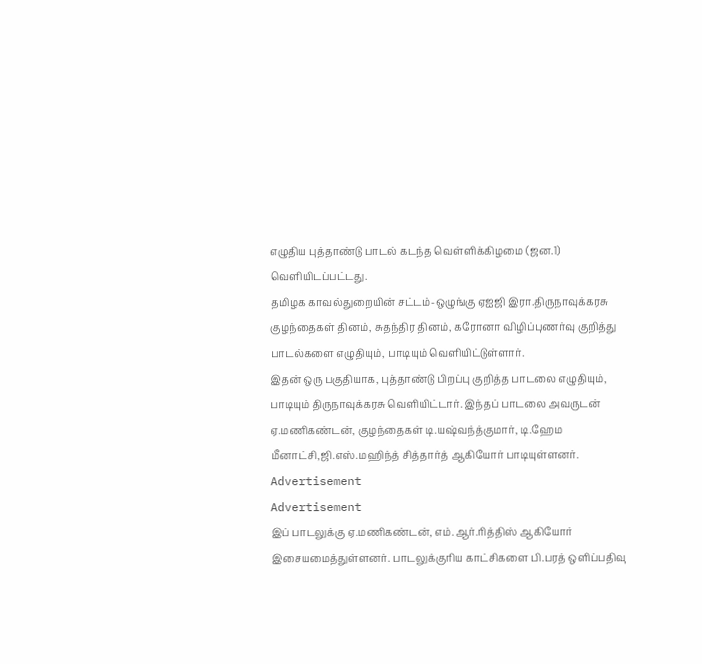எழுதிய புத்தாண்டு பாடல் கடந்த வெள்ளிக்கிழமை (ஜன.1) வெளியிடப்பட்டது.
தமிழக காவல்துறையின் சட்டம்-ஒழுங்கு ஏஐஜி இரா.திருநாவுக்கரசு குழந்தைகள் தினம், சுதந்திர தினம், கரோனா விழிப்புணர்வு குறித்து பாடல்களை எழுதியும், பாடியும் வெளியிட்டுள்ளார்.
இதன் ஒரு பகுதியாக, புத்தாண்டு பிறப்பு குறித்த பாடலை எழுதியும், பாடியும் திருநாவுக்கரசு வெளியிட்டார். இந்தப் பாடலை அவருடன் ஏ.மணிகண்டன், குழந்தைகள் டி.யஷ்வந்த்குமார், டி.ஹேம மீனாட்சி,ஜி.எஸ்.மஹிந்த் சித்தார்த் ஆகியோர் பாடியுள்ளனர்.
Advertisement
Advertisement
இப் பாடலுக்கு ஏ.மணிகண்டன், எம்.ஆர்.ரித்திஸ் ஆகியோர் இசையமைத்துள்ளனர். பாடலுக்குரிய காட்சிகளை பி.பரத் ஒளிப்பதிவு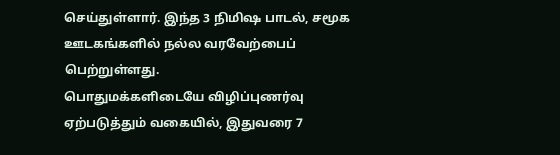செய்துள்ளார். இந்த 3 நிமிஷ பாடல், சமூக ஊடகங்களில் நல்ல வரவேற்பைப் பெற்றுள்ளது.
பொதுமக்களிடையே விழிப்புணர்வு ஏற்படுத்தும் வகையில், இதுவரை 7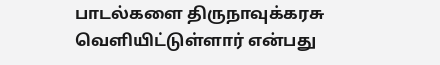பாடல்களை திருநாவுக்கரசு வெளியிட்டுள்ளார் என்பது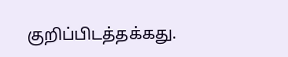குறிப்பிடத்தக்கது.